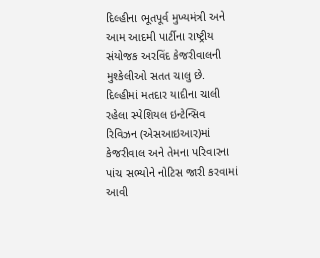દિલ્હીના ભૂતપૂર્વ મુખ્યમંત્રી અને આમ આદમી પાર્ટીના રાષ્ટ્રીય સંયોજક અરવિંદ કેજરીવાલની મુશ્કેલીઓ સતત ચાલુ છે. દિલ્હીમાં મતદાર યાદીના ચાલી રહેલા સ્પેશિયલ ઇન્ટેન્સિવ રિવિઝન (એસઆઇઆર)માં કેજરીવાલ અને તેમના પરિવારના પાંચ સભ્યોને નોટિસ જારી કરવામાં આવી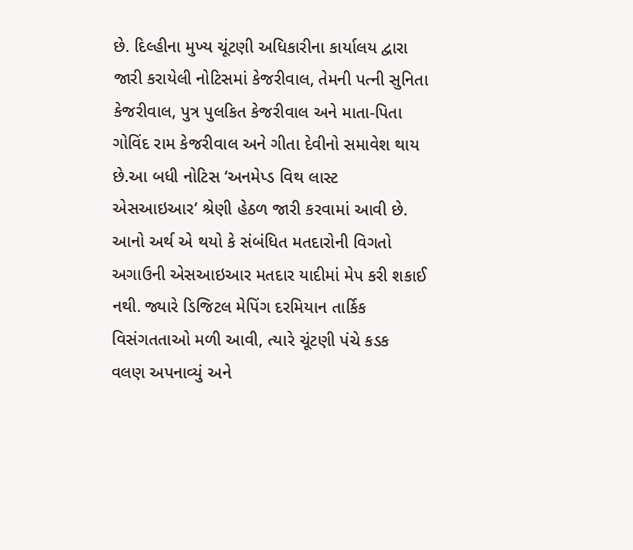છે. દિલ્હીના મુખ્ય ચૂંટણી અધિકારીના કાર્યાલય દ્વારા જારી કરાયેલી નોટિસમાં કેજરીવાલ, તેમની પત્ની સુનિતા કેજરીવાલ, પુત્ર પુલકિત કેજરીવાલ અને માતા-પિતા ગોવિંદ રામ કેજરીવાલ અને ગીતા દેવીનો સમાવેશ થાય છે.આ બધી નોટિસ ‘અનમેપ્ડ વિથ લાસ્ટ એસઆઇઆર’ શ્રેણી હેઠળ જારી કરવામાં આવી છે. આનો અર્થ એ થયો કે સંબંધિત મતદારોની વિગતો અગાઉની એસઆઇઆર મતદાર યાદીમાં મેપ કરી શકાઈ નથી. જ્યારે ડિજિટલ મેપિંગ દરમિયાન તાર્કિક વિસંગતતાઓ મળી આવી, ત્યારે ચૂંટણી પંચે કડક વલણ અપનાવ્યું અને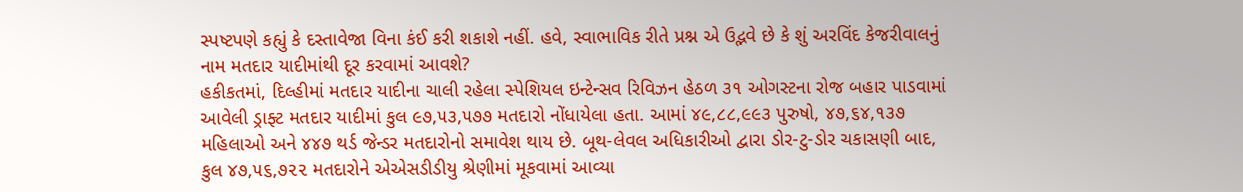સ્પષ્ટપણે કહ્યું કે દસ્તાવેજા વિના કંઈ કરી શકાશે નહીં. હવે, સ્વાભાવિક રીતે પ્રશ્ન એ ઉદ્ભવે છે કે શું અરવિંદ કેજરીવાલનું નામ મતદાર યાદીમાંથી દૂર કરવામાં આવશે?
હકીકતમાં, દિલ્હીમાં મતદાર યાદીના ચાલી રહેલા સ્પેશિયલ ઇન્ટેન્સવ રિવિઝન હેઠળ ૩૧ ઓગસ્ટના રોજ બહાર પાડવામાં આવેલી ડ્રાફ્ટ મતદાર યાદીમાં કુલ ૯૭,૫૩,૫૭૭ મતદારો નોંધાયેલા હતા. આમાં ૪૯,૮૮,૯૯૩ પુરુષો, ૪૭,૬૪,૧૩૭ મહિલાઓ અને ૪૪૭ થર્ડ જેન્ડર મતદારોનો સમાવેશ થાય છે. બૂથ-લેવલ અધિકારીઓ દ્વારા ડોર-ટુ-ડોર ચકાસણી બાદ, કુલ ૪૭,૫૬,૭૨૨ મતદારોને એએસડીડીયુ શ્રેણીમાં મૂકવામાં આવ્યા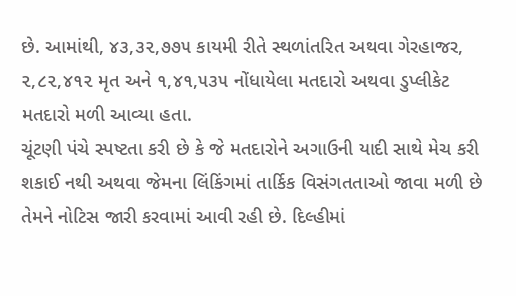છે. આમાંથી, ૪૩,૩૨,૭૭૫ કાયમી રીતે સ્થળાંતરિત અથવા ગેરહાજર, ૨,૮૨,૪૧૨ મૃત અને ૧,૪૧,૫૩૫ નોંધાયેલા મતદારો અથવા ડુપ્લીકેટ મતદારો મળી આવ્યા હતા.
ચૂંટણી પંચે સ્પષ્ટતા કરી છે કે જે મતદારોને અગાઉની યાદી સાથે મેચ કરી શકાઈ નથી અથવા જેમના લિંકિંગમાં તાર્કિક વિસંગતતાઓ જાવા મળી છે તેમને નોટિસ જારી કરવામાં આવી રહી છે. દિલ્હીમાં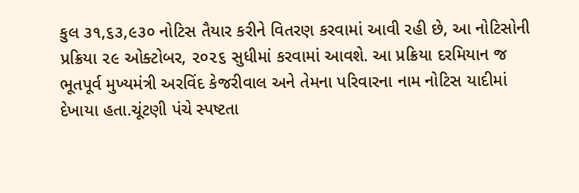કુલ ૩૧,૬૩,૯૩૦ નોટિસ તૈયાર કરીને વિતરણ કરવામાં આવી રહી છે, આ નોટિસોની પ્રક્રિયા ૨૯ ઓક્ટોબર, ૨૦૨૬ સુધીમાં કરવામાં આવશે. આ પ્રક્રિયા દરમિયાન જ ભૂતપૂર્વ મુખ્યમંત્રી અરવિંદ કેજરીવાલ અને તેમના પરિવારના નામ નોટિસ યાદીમાં દેખાયા હતા.ચૂંટણી પંચે સ્પષ્ટતા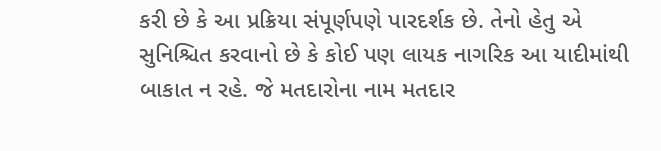કરી છે કે આ પ્રક્રિયા સંપૂર્ણપણે પારદર્શક છે. તેનો હેતુ એ સુનિશ્ચિત કરવાનો છે કે કોઈ પણ લાયક નાગરિક આ યાદીમાંથી બાકાત ન રહે. જે મતદારોના નામ મતદાર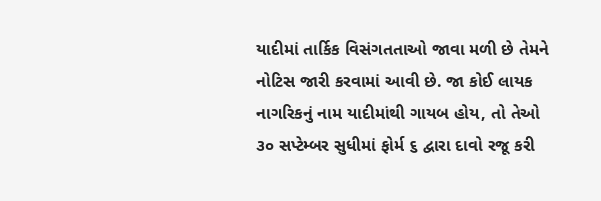યાદીમાં તાર્કિક વિસંગતતાઓ જાવા મળી છે તેમને નોટિસ જારી કરવામાં આવી છે. જા કોઈ લાયક નાગરિકનું નામ યાદીમાંથી ગાયબ હોય, તો તેઓ ૩૦ સપ્ટેમ્બર સુધીમાં ફોર્મ ૬ દ્વારા દાવો રજૂ કરી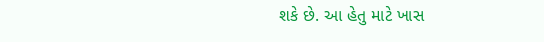શકે છે. આ હેતુ માટે ખાસ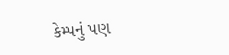કેમ્પનું પણ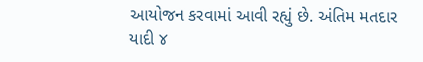આયોજન કરવામાં આવી રહ્યું છે. અંતિમ મતદાર યાદી ૪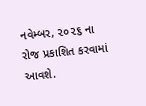નવેમ્બર, ૨૦૨૬ ના રોજ પ્રકાશિત કરવામાં આવશે.